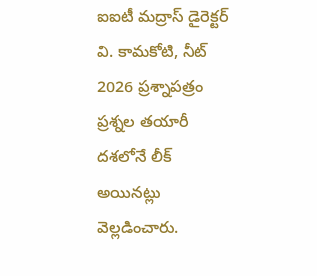ఐఐటీ మద్రాస్ డైరెక్టర్ వి. కామకోటి, నీట్ 2026 ప్రశ్నాపత్రం ప్రశ్నల తయారీ దశలోనే లీక్ అయినట్లు వెల్లడించారు.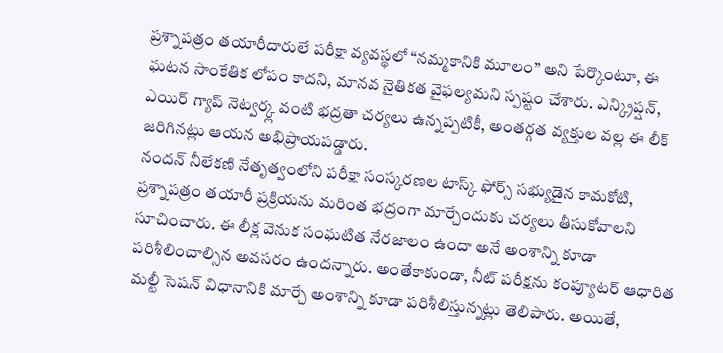ప్రశ్నాపత్రం తయారీదారులే పరీక్షా వ్యవస్థలో “నమ్మకానికి మూలం” అని పేర్కొంటూ, ఈ ఘటన సాంకేతిక లోపం కాదని, మానవ నైతికత వైఫల్యమని స్పష్టం చేశారు. ఎన్క్రిప్షన్, ఎయిర్ గ్యాప్ నెట్వర్క్ల వంటి భద్రతా చర్యలు ఉన్నప్పటికీ, అంతర్గత వ్యక్తుల వల్ల ఈ లీక్ జరిగినట్లు ఆయన అభిప్రాయపడ్డారు.
నందన్ నీలేకణి నేతృత్వంలోని పరీక్షా సంస్కరణల టాస్క్ ఫోర్స్ సభ్యుడైన కామకోటి, ప్రశ్నాపత్రం తయారీ ప్రక్రియను మరింత భద్రంగా మార్చేందుకు చర్యలు తీసుకోవాలని సూచించారు. ఈ లీక్ల వెనుక సంఘటిత నేరజాలం ఉందా అనే అంశాన్ని కూడా పరిశీలించాల్సిన అవసరం ఉందన్నారు. అంతేకాకుండా, నీట్ పరీక్షను కంప్యూటర్ ఆధారిత మల్టీ సెషన్ విధానానికి మార్చే అంశాన్ని కూడా పరిశీలిస్తున్నట్లు తెలిపారు. అయితే,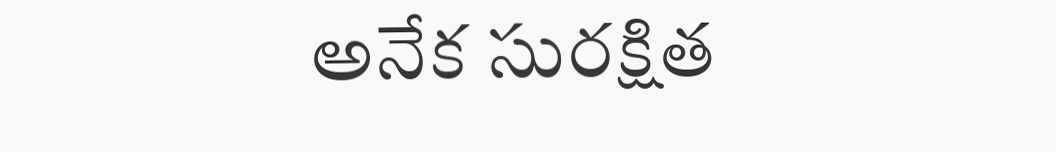అనేక సురక్షిత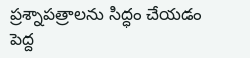ప్రశ్నాపత్రాలను సిద్ధం చేయడం పెద్ద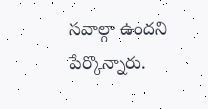సవాల్గా ఉందని పేర్కొన్నారు.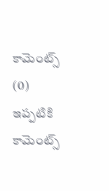కామెంట్స్ (0)
ఇప్పటికి కామెంట్స్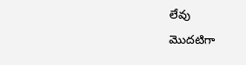లేవు
మొదటిగా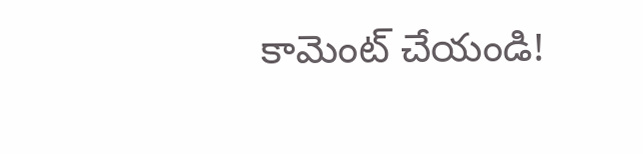కామెంట్ చేయండి!